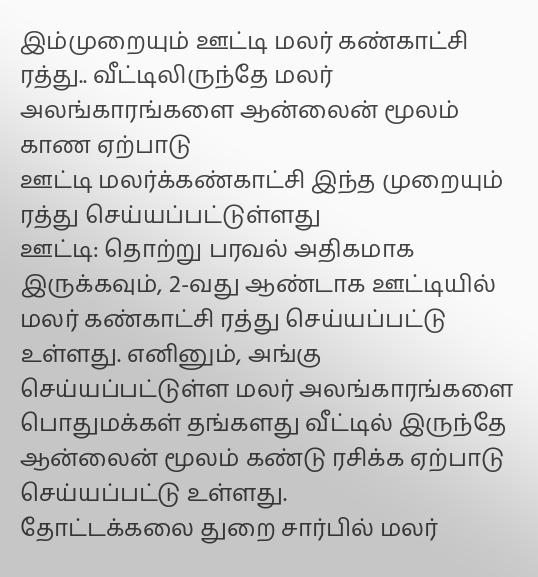இம்முறையும் ஊட்டி மலர் கண்காட்சி ரத்து.. வீட்டிலிருந்தே மலர் அலங்காரங்களை ஆன்லைன் மூலம் காண ஏற்பாடு
ஊட்டி மலர்க்கண்காட்சி இந்த முறையும் ரத்து செய்யப்பட்டுள்ளது
ஊட்டி: தொற்று பரவல் அதிகமாக இருக்கவும், 2-வது ஆண்டாக ஊட்டியில் மலர் கண்காட்சி ரத்து செய்யப்பட்டு உள்ளது. எனினும், அங்கு செய்யப்பட்டுள்ள மலர் அலங்காரங்களை பொதுமக்கள் தங்களது வீட்டில் இருந்தே ஆன்லைன் மூலம் கண்டு ரசிக்க ஏற்பாடு செய்யப்பட்டு உள்ளது.
தோட்டக்கலை துறை சார்பில் மலர்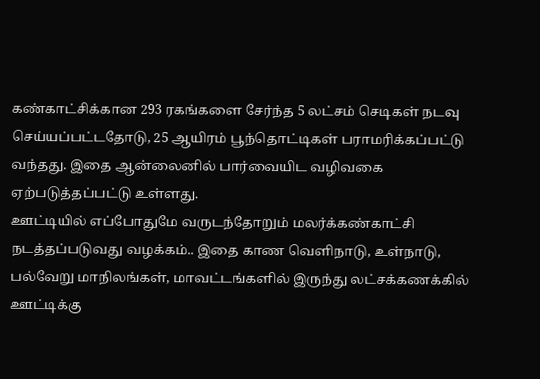கண்காட்சிக்கான 293 ரகங்களை சேர்ந்த 5 லட்சம் செடிகள் நடவு செய்யப்பட்டதோடு, 25 ஆயிரம் பூந்தொட்டிகள் பராமரிக்கப்பட்டு வந்தது. இதை ஆன்லைனில் பார்வையிட வழிவகை ஏற்படுத்தப்பட்டு உள்ளது.
ஊட்டியில் எப்போதுமே வருடந்தோறும் மலர்க்கண்காட்சி நடத்தப்படுவது வழக்கம்.. இதை காண வெளிநாடு, உள்நாடு, பல்வேறு மாநிலங்கள், மாவட்டங்களில் இருந்து லட்சக்கணக்கில் ஊட்டிக்கு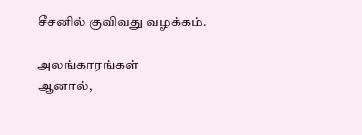சீசனில் குவிவது வழக்கம்.

அலங்காரங்கள்
ஆனால்,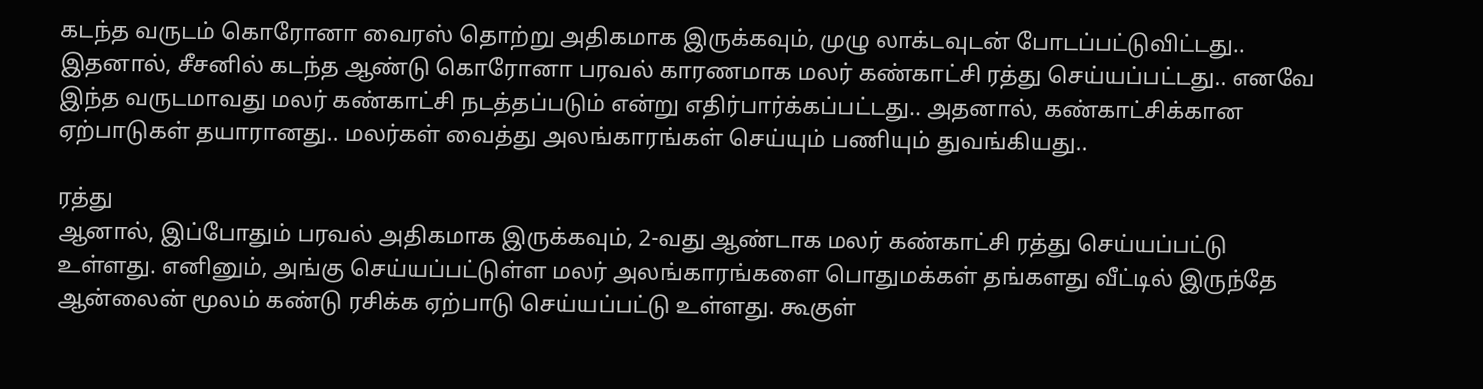கடந்த வருடம் கொரோனா வைரஸ் தொற்று அதிகமாக இருக்கவும், முழு லாக்டவுடன் போடப்பட்டுவிட்டது.. இதனால், சீசனில் கடந்த ஆண்டு கொரோனா பரவல் காரணமாக மலர் கண்காட்சி ரத்து செய்யப்பட்டது.. எனவே இந்த வருடமாவது மலர் கண்காட்சி நடத்தப்படும் என்று எதிர்பார்க்கப்பட்டது.. அதனால், கண்காட்சிக்கான ஏற்பாடுகள் தயாரானது.. மலர்கள் வைத்து அலங்காரங்கள் செய்யும் பணியும் துவங்கியது..

ரத்து
ஆனால், இப்போதும் பரவல் அதிகமாக இருக்கவும், 2-வது ஆண்டாக மலர் கண்காட்சி ரத்து செய்யப்பட்டு உள்ளது. எனினும், அங்கு செய்யப்பட்டுள்ள மலர் அலங்காரங்களை பொதுமக்கள் தங்களது வீட்டில் இருந்தே ஆன்லைன் மூலம் கண்டு ரசிக்க ஏற்பாடு செய்யப்பட்டு உள்ளது. கூகுள்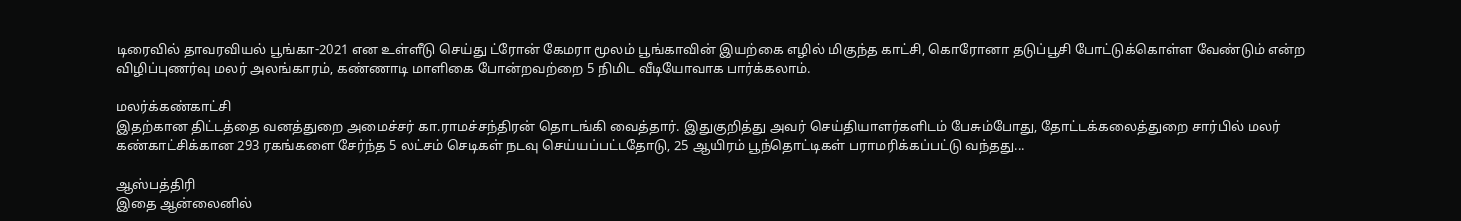டிரைவில் தாவரவியல் பூங்கா-2021 என உள்ளீடு செய்து ட்ரோன் கேமரா மூலம் பூங்காவின் இயற்கை எழில் மிகுந்த காட்சி, கொரோனா தடுப்பூசி போட்டுக்கொள்ள வேண்டும் என்ற விழிப்புணர்வு மலர் அலங்காரம், கண்ணாடி மாளிகை போன்றவற்றை 5 நிமிட வீடியோவாக பார்க்கலாம்.

மலர்க்கண்காட்சி
இதற்கான திட்டத்தை வனத்துறை அமைச்சர் கா.ராமச்சந்திரன் தொடங்கி வைத்தார். இதுகுறித்து அவர் செய்தியாளர்களிடம் பேசும்போது, தோட்டக்கலைத்துறை சார்பில் மலர் கண்காட்சிக்கான 293 ரகங்களை சேர்ந்த 5 லட்சம் செடிகள் நடவு செய்யப்பட்டதோடு, 25 ஆயிரம் பூந்தொட்டிகள் பராமரிக்கப்பட்டு வந்தது...

ஆஸ்பத்திரி
இதை ஆன்லைனில்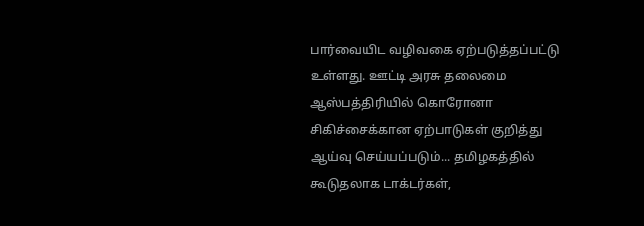பார்வையிட வழிவகை ஏற்படுத்தப்பட்டு உள்ளது. ஊட்டி அரசு தலைமை ஆஸ்பத்திரியில் கொரோனா சிகிச்சைக்கான ஏற்பாடுகள் குறித்து ஆய்வு செய்யப்படும்... தமிழகத்தில் கூடுதலாக டாக்டர்கள்,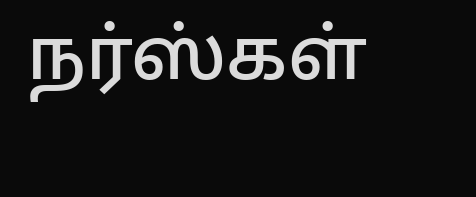நர்ஸ்கள்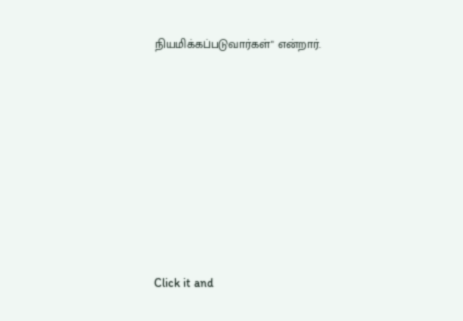நியமிக்கப்படுவார்கள்" என்றார்.












Click it and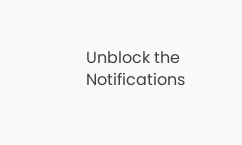Unblock the Notifications